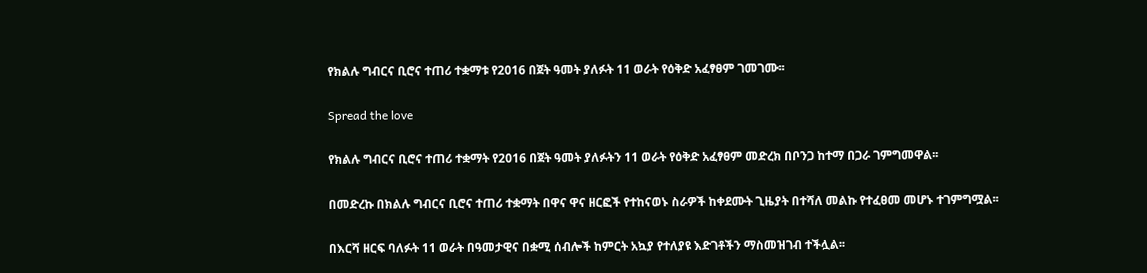የክልሉ ግብርና ቢሮና ተጠሪ ተቋማቱ የ2016 በጀት ዓመት ያለፉት 11 ወራት የዕቅድ አፈፃፀም ገመገሙ፡፡

Spread the love

የክልሉ ግብርና ቢሮና ተጠሪ ተቋማት የ2016 በጀት ዓመት ያለፉትን 11 ወራት የዕቅድ አፈፃፀም መድረክ በቦንጋ ከተማ በጋራ ገምግመዋል፡፡

በመድረኩ በክልሉ ግብርና ቢሮና ተጠሪ ተቋማት በዋና ዋና ዘርፎች የተከናወኑ ስራዎች ከቀደሙት ጊዜያት በተሻለ መልኩ የተፈፀመ መሆኑ ተገምግሟል፡፡

በእርሻ ዘርፍ ባለፉት 11 ወራት በዓመታዊና በቋሚ ሰብሎች ከምርት አኳያ የተለያዩ እድገቶችን ማስመዝገብ ተችሏል፡፡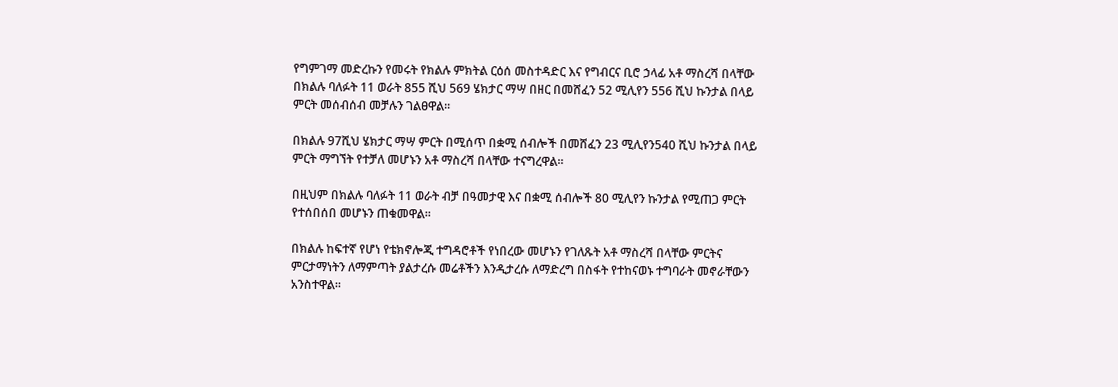የግምገማ መድረኩን የመሩት የክልሉ ምክትል ርዕሰ መስተዳድር እና የግብርና ቢሮ ኃላፊ አቶ ማስረሻ በላቸው በክልሉ ባለፉት 11 ወራት 855 ሺህ 569 ሄክታር ማሣ በዘር በመሸፈን 52 ሚሊየን 556 ሺህ ኩንታል በላይ ምርት መሰብሰብ መቻሉን ገልፀዋል፡፡

በክልሉ 97ሺህ ሄክታር ማሣ ምርት በሚሰጥ በቋሚ ሰብሎች በመሸፈን 23 ሚሊየን540 ሺህ ኩንታል በላይ ምርት ማግኘት የተቻለ መሆኑን አቶ ማስረሻ በላቸው ተናግረዋል፡፡

በዚህም በክልሉ ባለፉት 11 ወራት ብቻ በዓመታዊ እና በቋሚ ሰብሎች 80 ሚሊየን ኩንታል የሚጠጋ ምርት የተሰበሰበ መሆኑን ጠቁመዋል፡፡

በክልሉ ከፍተኛ የሆነ የቴክኖሎጂ ተግዳሮቶች የነበረው መሆኑን የገለጹት አቶ ማስረሻ በላቸው ምርትና ምርታማነትን ለማምጣት ያልታረሱ መሬቶችን እንዲታረሱ ለማድረግ በስፋት የተከናወኑ ተግባራት መኖራቸውን አንስተዋል፡፡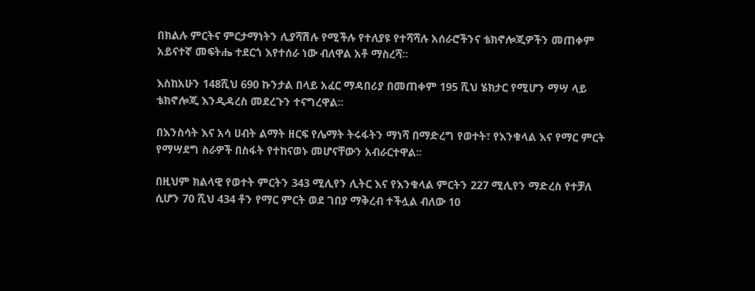በክልሉ ምርትና ምርታማነትን ሊያሻሽሉ የሚችሉ የተለያዩ የተሻሻሉ አሰራሮችንና ቴክኖሎጂዎችን መጠቀም አይናተኛ መፍትሔ ተደርጎ እየተሰራ ነው ብለዋል አቶ ማስረሻ፡፡

እስከአሁን 148ሺህ 690 ኩንታል በላይ አፈር ማዳበሪያ በመጠቀም 195 ሺህ ሄክታር የሚሆን ማሣ ላይ ቴክኖሎጂ እንዲዳረስ መደረጉን ተናግረዋል፡፡

በእንስሳት እና አሳ ሀብት ልማት ዘርፍ የሌማት ትሩፋትን ማነሻ በማድረግ የወተት፣ የእንቁላል እና የማር ምርት የማሣደግ ስራዎች በስፋት የተከናወኑ መሆናቸውን አብራርተዋል፡፡

በዚህም ክልላዊ የወተት ምርትን 343 ሚሊየን ሊትር እና የእንቁላል ምርትን 227 ሚሊየን ማድረስ የተቻለ ሲሆን 70 ሺህ 434 ቶን የማር ምርት ወደ ገበያ ማቅረብ ተችሏል ብለው 10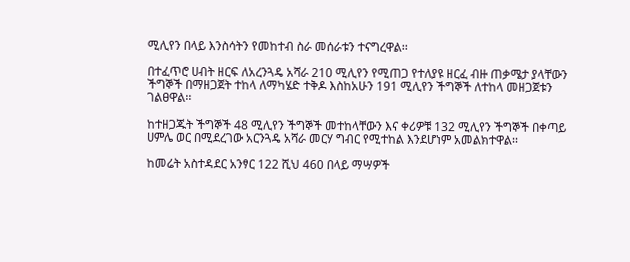ሚሊየን በላይ እንስሳትን የመከተብ ስራ መሰራቱን ተናግረዋል፡፡

በተፈጥሮ ሀብት ዘርፍ ለአረንጓዴ አሻራ 210 ሚሊየን የሚጠጋ የተለያዩ ዘርፈ ብዙ ጠቃሜታ ያላቸውን ችግኞች በማዘጋጀት ተከላ ለማካሄድ ተቅዶ እስከአሁን 191 ሚሊየን ችግኞች ለተከላ መዘጋጀቱን ገልፀዋል፡፡

ከተዘጋጁት ችግኞች 48 ሚሊየን ችግኞች መተከላቸውን እና ቀሪዎቹ 132 ሚሊየን ችግኞች በቀጣይ ሀምሌ ወር በሚደረገው አርንጓዴ አሻራ መርሃ ግብር የሚተከል እንደሆነም አመልክተዋል፡፡

ከመሬት አስተዳደር አንፃር 122 ሺህ 460 በላይ ማሣዎች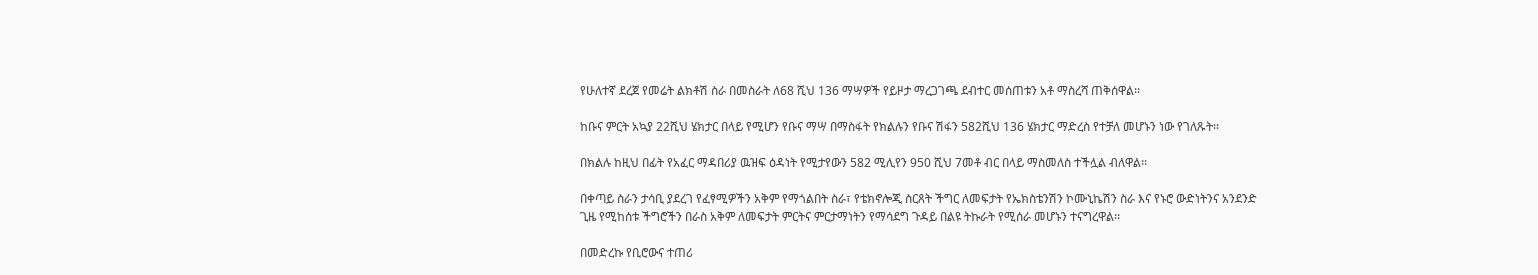የሁለተኛ ደረጀ የመሬት ልክቶሽ ስራ በመስራት ለ68 ሺህ 136 ማሣዎች የይዞታ ማረጋገጫ ደብተር መሰጠቱን አቶ ማስረሻ ጠቅሰዋል፡፡

ከቡና ምርት አኳያ 22ሺህ ሄክታር በላይ የሚሆን የቡና ማሣ በማስፋት የክልሉን የቡና ሽፋን 582ሺህ 136 ሄክታር ማድረስ የተቻለ መሆኑን ነው የገለጹት፡፡

በክልሉ ከዚህ በፊት የአፈር ማዳበሪያ ዉዝፍ ዕዳነት የሚታየውን 582 ሚሊየን 950 ሺህ 7መቶ ብር በላይ ማስመለስ ተችሏል ብለዋል፡፡

በቀጣይ ስራን ታሳቢ ያደረገ የፈፃሚዎችን አቅም የማጎልበት ስራ፣ የቴክኖሎጂ ስርጸት ችግር ለመፍታት የኤክስቴንሽን ኮሙኒኬሽን ስራ እና የኑሮ ውድነትንና አንደንድ ጊዜ የሚከሰቱ ችግሮችን በራስ አቅም ለመፍታት ምርትና ምርታማነትን የማሳደግ ጉዳይ በልዩ ትኩራት የሚሰራ መሆኑን ተናግረዋል፡፡

በመድረኩ የቢሮውና ተጠሪ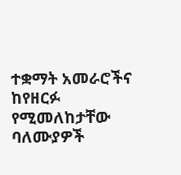ተቋማት አመራሮችና ከየዘርፉ የሚመለከታቸው ባለሙያዎች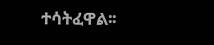ተሳትፈዋል፡፡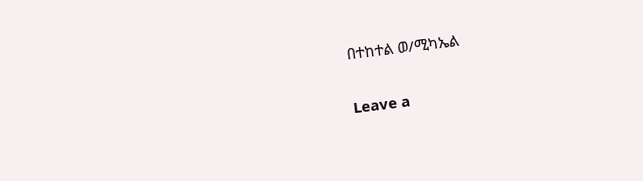በተከተል ወ/ሚካኤል

Leave a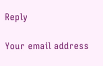Reply

Your email address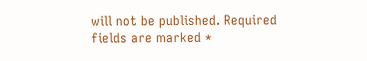will not be published. Required fields are marked *